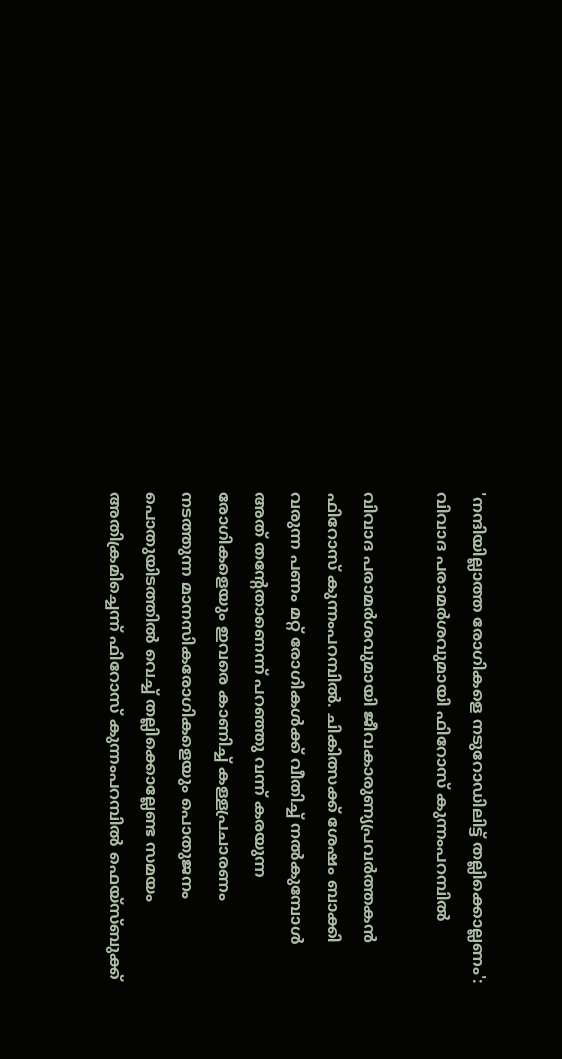'നന്ദിയില്ലാത്ത രോഗികളെ നടുറോഡിലിട്ട് തല്ലിക്കൊല്ലണം': വിവാദ പരാമർശവുമായി ഫിറോസ് കുന്നംപറമ്പില്‍

വിവാദ പരാമര്‍ശവുമായി ജീവകാരുണ്യപ്രവര്‍ത്തകന്‍ ഫിറോസ് കുന്നംപറമ്പില്‍. ചികിത്സക്ക് ശേഷം ബാക്കി വരുന്ന പണം മറ്റ് രോഗികള്‍ക്ക് വീതിച്ച് നല്‍കുമ്പോള്‍ അത് തന്റേതാണെന്ന് പറഞ്ഞു വന്ന് കരയുന്ന രോഗികളെയും ഇവരെ കാണിച്ച് കള്ളപ്രചാരണം നടത്തുന്ന മാനസികരോഗികളെയും പൊതുജനം പൊതുയിടത്തില്‍ വെച്ച് തല്ലിക്കൊല്ലേണ്ട സമയം അതിക്രമിച്ചെന്ന് ഫിറോസ് കുന്നംപറമ്പില്‍ ഫെയ്സ്‌ബുക്ക്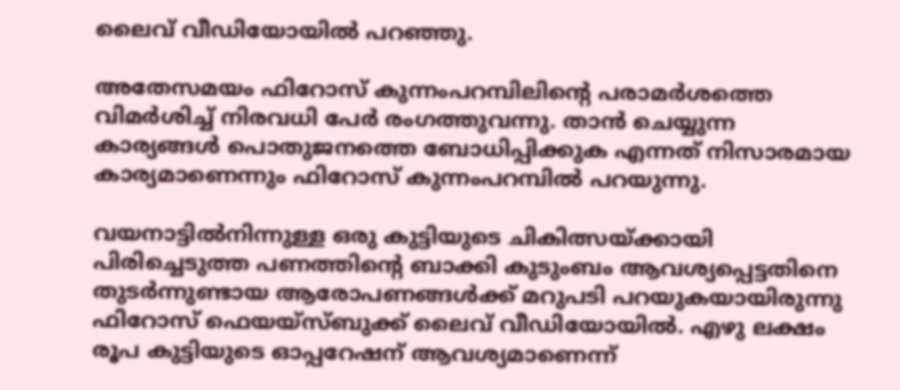ലൈവ് വീഡിയോയില്‍ പറഞ്ഞു.

അതേസമയം ഫിറോസ് കുന്നംപറമ്പിലിന്റെ പരാമര്‍ശത്തെ വിമർശിച്ച് നിരവധി പേര്‍ രംഗത്തുവന്നു. താൻ ചെയ്യുന്ന കാര്യങ്ങള്‍ പൊതുജനത്തെ ബോധിപ്പിക്കുക എന്നത് നിസാരമായ കാര്യമാണെന്നും ഫിറോസ് കുന്നംപറമ്പില്‍ പറയുന്നു.

വയനാട്ടില്‍നിന്നുള്ള ഒരു കുട്ടിയുടെ ചികിത്സയ്ക്കായി പിരിച്ചെടുത്ത പണത്തിന്റെ ബാക്കി കുടുംബം ആവശ്യപ്പെട്ടതിനെ തുടര്‍ന്നുണ്ടായ ആരോപണങ്ങള്‍ക്ക് മറുപടി പറയുകയായിരുന്നു ഫിറോസ് ഫെയയ്സ്‌ബുക്ക് ലൈവ് വീഡിയോയില്‍. എഴു ലക്ഷം രൂപ കുട്ടിയുടെ ഓപ്പറേഷന് ആവശ്യമാണെന്ന്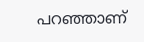പറഞ്ഞാണ്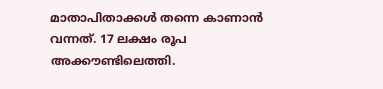മാതാപിതാക്കള്‍ തന്നെ കാണാന്‍ വന്നത്. 17 ലക്ഷം രൂപ അക്കൗണ്ടിലെത്തി.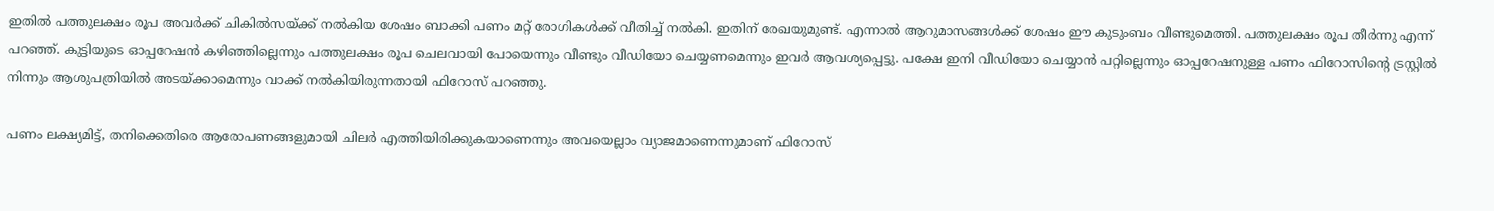ഇതില്‍ പത്തുലക്ഷം രൂപ അവര്‍ക്ക് ചികില്‍സയ്ക്ക് നല്‍കിയ ശേഷം ബാക്കി പണം മറ്റ് രോഗികള്‍ക്ക് വീതിച്ച് നല്‍കി. ഇതിന് രേഖയുമുണ്ട്. എന്നാല്‍ ആറുമാസങ്ങള്‍ക്ക് ശേഷം ഈ കുടുംബം വീണ്ടുമെത്തി. പത്തുലക്ഷം രൂപ തീര്‍ന്നു എന്ന് പറഞ്ഞ്. കുട്ടിയുടെ ഓപ്പറേഷന്‍ കഴിഞ്ഞില്ലെന്നും പത്തുലക്ഷം രൂപ ചെലവായി പോയെന്നും വീണ്ടും വീഡിയോ ചെയ്യണമെന്നും ഇവര്‍ ആവശ്യപ്പെട്ടു. പക്ഷേ ഇനി വീഡിയോ ചെയ്യാന്‍ പറ്റില്ലെന്നും ഓപ്പറേഷനുള്ള പണം ഫിറോസിന്റെ ട്രസ്റ്റില്‍ നിന്നും ആശുപത്രിയില്‍ അടയ്ക്കാമെന്നും വാക്ക് നല്‍കിയിരുന്നതായി ഫിറോസ് പറഞ്ഞു.

പണം ലക്ഷ്യമിട്ട്, തനിക്കെതിരെ ആരോപണങ്ങളുമായി ചിലര്‍ എത്തിയിരിക്കുകയാണെന്നും അവയെല്ലാം വ്യാജമാണെന്നുമാണ് ഫിറോസ്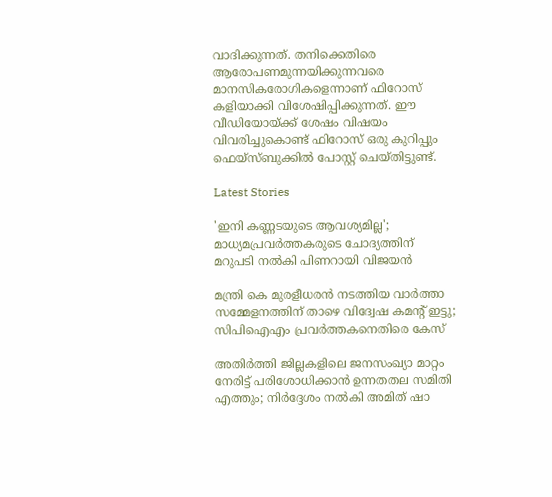വാദിക്കുന്നത്. തനിക്കെതിരെ ആരോപണമുന്നയിക്കുന്നവരെ മാനസികരോഗികളെന്നാണ് ഫിറോസ് കളിയാക്കി വിശേഷിപ്പിക്കുന്നത്. ഈ വീഡിയോയ്ക്ക് ശേഷം വിഷയം വിവരിച്ചുകൊണ്ട് ഫിറോസ് ഒരു കുറിപ്പും ഫെയ്സ്ബുക്കില്‍ പോസ്റ്റ് ചെയ്തിട്ടുണ്ട്.

Latest Stories

'ഇനി കണ്ണടയുടെ ആവശ്യമില്ല'; മാധ്യമപ്രവർത്തകരുടെ ചോദ്യത്തിന് മറുപടി നൽകി പിണറായി വിജയൻ

മന്ത്രി കെ മുരളീധരൻ നടത്തിയ വാർത്താ സമ്മേളനത്തിന് താഴെ വിദ്വേഷ കമൻ്റ് ഇട്ടു; സിപിഐഎം പ്രവർത്തകനെതിരെ കേസ്

അതിർത്തി ജില്ലകളിലെ ജനസംഖ്യാ മാറ്റം നേരിട്ട് പരിശോധിക്കാൻ ഉന്നതതല സമിതി എത്തും; നിർദ്ദേശം നൽകി അമിത് ഷാ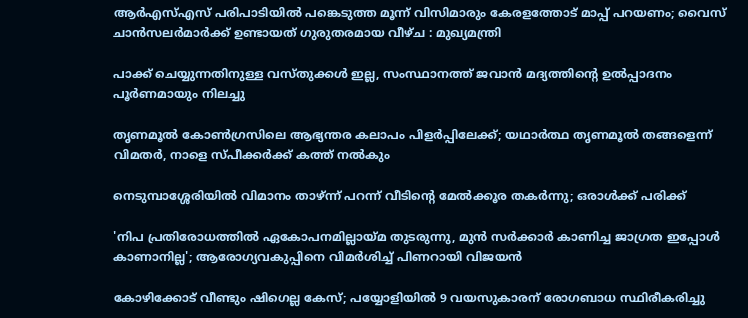ആർഎസ്എസ് പരിപാടിയിൽ പങ്കെടുത്ത മൂന്ന് വിസിമാരും കേരളത്തോട് മാപ്പ് പറയണം; വൈസ് ചാൻസലർമാർക്ക് ഉണ്ടായത് ഗുരുതരമായ വീഴ്ച : മുഖ്യമന്ത്രി

പാക്ക് ചെയ്യുന്നതിനുള്ള വസ്തുക്കള്‍ ഇല്ല, സംസ്ഥാനത്ത് ജവാന്‍ മദ്യത്തിന്റെ ഉല്‍പ്പാദനം പൂര്‍ണമായും നിലച്ചു

തൃണമൂൽ കോൺഗ്രസിലെ ആഭ്യന്തര കലാപം പിളർപ്പിലേക്ക്; യഥാർത്ഥ തൃണമൂൽ തങ്ങളെന്ന് വിമതർ, നാളെ സ്പീക്കർക്ക് കത്ത് നൽകും

നെടുമ്പാശ്ശേരിയില്‍ വിമാനം താഴ്ന്ന് പറന്ന് വീടിന്റെ മേല്‍ക്കൂര തകര്‍ന്നു; ഒരാള്‍ക്ക് പരിക്ക്

'നിപ പ്രതിരോധത്തില്‍ ഏകോപനമില്ലായ്മ തുടരുന്നു, മുന്‍ സര്‍ക്കാര്‍ കാണിച്ച ജാഗ്രത ഇപ്പോള്‍ കാണാനില്ല'; ആരോഗ്യവകുപ്പിനെ വിമർശിച്ച് പിണറായി വിജയന്‍

കോഴിക്കോട് വീണ്ടും ഷിഗെല്ല കേസ്; പയ്യോളിയിൽ 9 വയസുകാരന് രോഗബാധ സ്ഥിരീകരിച്ചു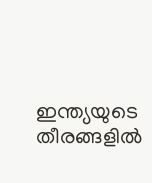ഇന്ത്യയുടെ തീരങ്ങളിൽ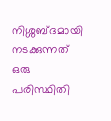നിശ്ശബ്ദമായി നടക്കുന്നത് ഒരു പരിസ്ഥിതി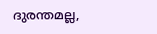ദുരന്തമല്ല,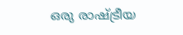ഒരു രാഷ്ട്രീയ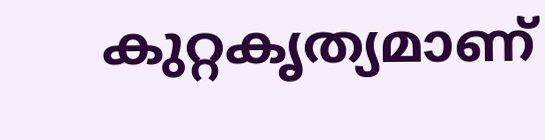കുറ്റകൃത്യമാണ്